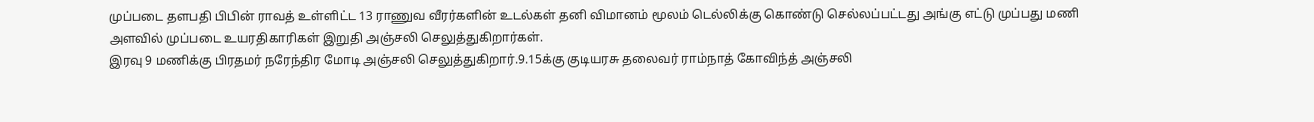முப்படை தளபதி பிபின் ராவத் உள்ளிட்ட 13 ராணுவ வீரர்களின் உடல்கள் தனி விமானம் மூலம் டெல்லிக்கு கொண்டு செல்லப்பட்டது அங்கு எட்டு முப்பது மணி அளவில் முப்படை உயரதிகாரிகள் இறுதி அஞ்சலி செலுத்துகிறார்கள்.
இரவு 9 மணிக்கு பிரதமர் நரேந்திர மோடி அஞ்சலி செலுத்துகிறார்.9.15க்கு குடியரசு தலைவர் ராம்நாத் கோவிந்த் அஞ்சலி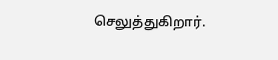செலுத்துகிறார்.